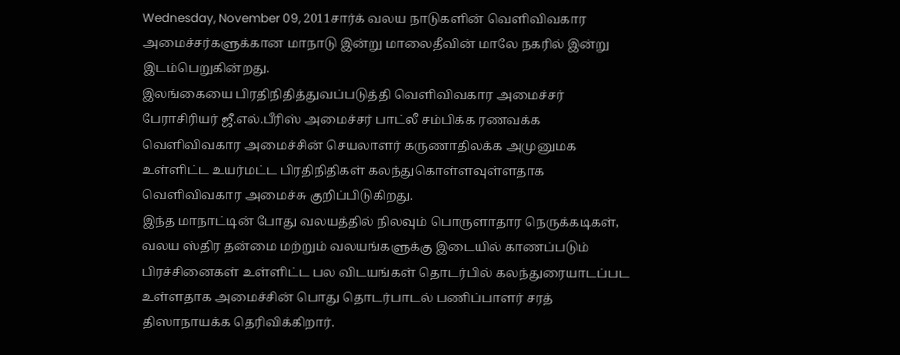Wednesday, November 09, 2011சார்க் வலய நாடுகளின் வெளிவிவகார அமைச்சர்களுக்கான மாநாடு இன்று மாலைதீவின் மாலே நகரில் இன்று இடம்பெறுகின்றது.
இலங்கையை பிரதிநிதித்துவப்படுத்தி வெளிவிவகார அமைச்சர் பேராசிரியர் ஜீ.எல்.பீரிஸ் அமைச்சர் பாட்லீ சம்பிக்க ரணவக்க வெளிவிவகார அமைச்சின் செயலாளர் கருணாதிலக்க அமுனுமக உள்ளிட்ட உயர்மட்ட பிரதிநிதிகள் கலந்துகொள்ளவுள்ளதாக வெளிவிவகார அமைச்சு குறிப்பிடுகிறது.
இந்த மாநாட்டின் போது வலயத்தில் நிலவும் பொருளாதார நெருக்கடிகள், வலய ஸ்திர தன்மை மற்றும் வலயங்களுக்கு இடையில் காணப்படும் பிரச்சினைகள் உள்ளிட்ட பல விடயங்கள் தொடர்பில் கலந்துரையாடப்பட உள்ளதாக அமைச்சின் பொது தொடர்பாடல் பணிப்பாளர் சரத் திஸாநாயக்க தெரிவிக்கிறார்.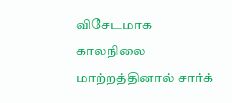விசேடமாக காலநிலை மாற்றத்தினால் சார்க்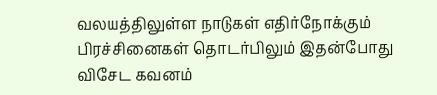வலயத்திலுள்ள நாடுகள் எதிர்நோக்கும் பிரச்சினைகள் தொடர்பிலும் இதன்போது விசேட கவனம்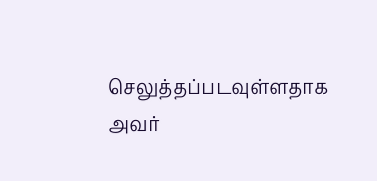செலுத்தப்படவுள்ளதாக அவர்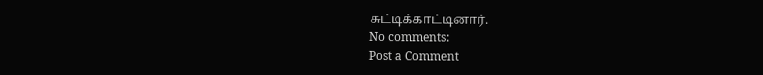சுட்டிக்காட்டினார்.
No comments:
Post a Comment